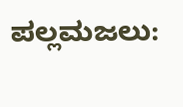ಪಲ್ಲಮಜಲು: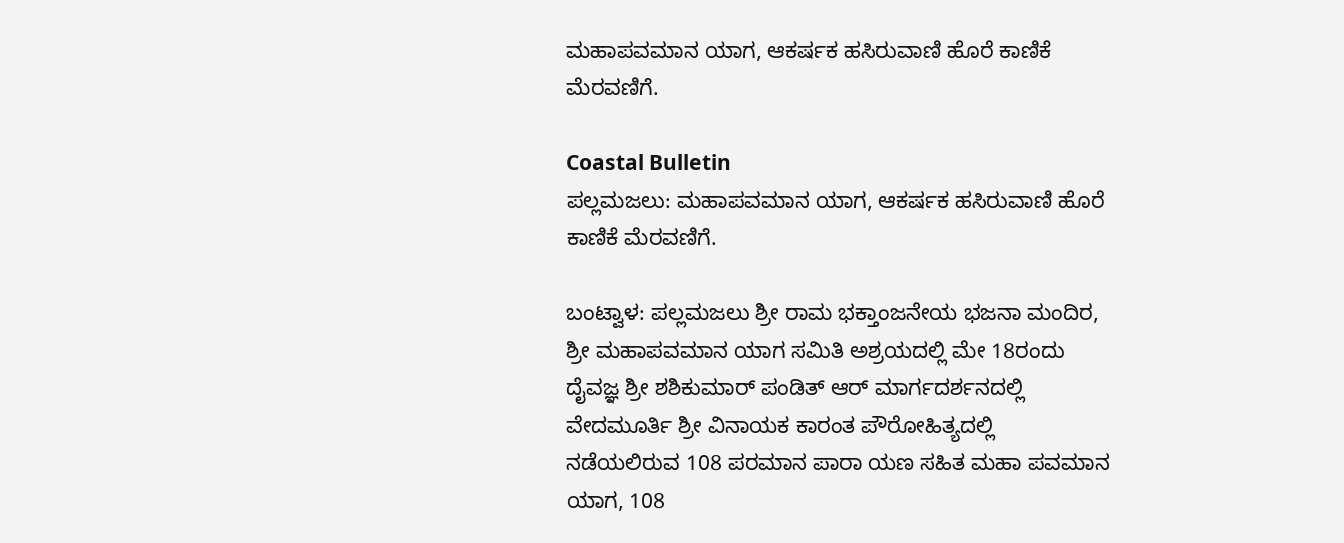ಮಹಾಪವಮಾನ ಯಾಗ, ಆಕರ್ಷಕ ಹಸಿರುವಾಣಿ ಹೊರೆ ಕಾಣಿಕೆ ಮೆರವಣಿಗೆ.

Coastal Bulletin
ಪಲ್ಲಮಜಲು: ಮಹಾಪವಮಾನ ಯಾಗ, ಆಕರ್ಷಕ ಹಸಿರುವಾಣಿ ಹೊರೆ ಕಾಣಿಕೆ ಮೆರವಣಿಗೆ.

ಬಂಟ್ವಾಳ: ಪಲ್ಲಮಜಲು ಶ್ರೀ ರಾಮ ಭಕ್ತಾಂಜನೇಯ ಭಜನಾ ಮಂದಿರ, ಶ್ರೀ ಮಹಾಪವಮಾನ ಯಾಗ ಸಮಿತಿ ಅಶ್ರಯದಲ್ಲಿ ಮೇ 18ರಂದು ದೈವಜ್ಞ ಶ್ರೀ ಶಶಿಕುಮಾರ್ ಪಂಡಿತ್ ಆರ್ ಮಾರ್ಗದರ್ಶನದಲ್ಲಿ ವೇದಮೂರ್ತಿ ಶ್ರೀ ವಿನಾಯಕ ಕಾರಂತ ಪೌರೋಹಿತ್ಯದಲ್ಲಿ ನಡೆಯಲಿರುವ 108 ಪರಮಾನ ಪಾರಾ ಯಣ ಸಹಿತ ಮಹಾ ಪವಮಾನ ಯಾಗ, 108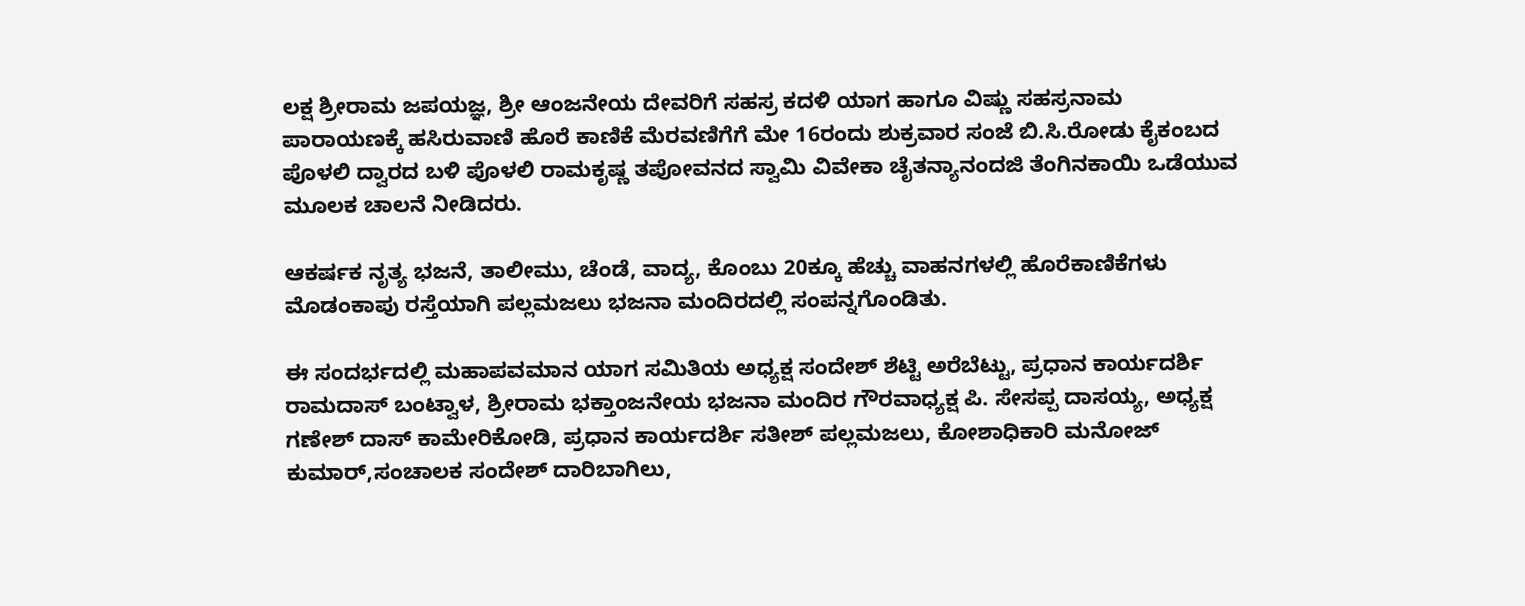ಲಕ್ಷ ಶ್ರೀರಾಮ ಜಪಯಜ್ಞ, ಶ್ರೀ ಆಂಜನೇಯ ದೇವರಿಗೆ ಸಹಸ್ರ ಕದಳಿ ಯಾಗ ಹಾಗೂ ವಿಷ್ಣು ಸಹಸ್ರನಾಮ ಪಾರಾಯಣಕ್ಕೆ ಹಸಿರುವಾಣಿ ಹೊರೆ ಕಾಣಿಕೆ ಮೆರವಣಿಗೆಗೆ ಮೇ 16ರಂದು ಶುಕ್ರವಾರ ಸಂಜೆ ಬಿ.ಸಿ.ರೋಡು ಕೈಕಂಬದ ಪೊಳಲಿ ದ್ವಾರದ ಬಳಿ ಪೊಳಲಿ ರಾಮಕೃಷ್ಣ ತಪೋವನದ ಸ್ವಾಮಿ ವಿವೇಕಾ ಚೈತನ್ಯಾನಂದಜಿ ತೆಂಗಿನಕಾಯಿ ಒಡೆಯುವ ಮೂಲಕ ಚಾಲನೆ ನೀಡಿದರು.

ಆಕರ್ಷಕ ನೃತ್ಯ ಭಜನೆ, ತಾಲೀಮು, ಚೆಂಡೆ, ವಾದ್ಯ, ಕೊಂಬು 20ಕ್ಕೂ ಹೆಚ್ಚು ವಾಹನಗಳಲ್ಲಿ ಹೊರೆಕಾಣಿಕೆಗಳು ಮೊಡಂಕಾಪು ರಸ್ತೆಯಾಗಿ ಪಲ್ಲಮಜಲು ಭಜನಾ ಮಂದಿರದಲ್ಲಿ ಸಂಪನ್ನಗೊಂಡಿತು.

ಈ ಸಂದರ್ಭದಲ್ಲಿ ಮಹಾಪವಮಾನ ಯಾಗ ಸಮಿತಿಯ ಅಧ್ಯಕ್ಷ ಸಂದೇಶ್ ಶೆಟ್ಟಿ ಅರೆಬೆಟ್ಟು, ಪ್ರಧಾನ ಕಾರ್ಯದರ್ಶಿ ರಾಮದಾಸ್ ಬಂಟ್ವಾಳ, ಶ್ರೀರಾಮ ಭಕ್ತಾಂಜನೇಯ ಭಜನಾ ಮಂದಿರ ಗೌರವಾಧ್ಯಕ್ಷ ಪಿ. ಸೇಸಪ್ಪ ದಾಸಯ್ಯ, ಅಧ್ಯಕ್ಷ ಗಣೇಶ್ ದಾಸ್ ಕಾಮೇರಿಕೋಡಿ, ಪ್ರಧಾನ ಕಾರ್ಯದರ್ಶಿ ಸತೀಶ್ ಪಲ್ಲಮಜಲು, ಕೋಶಾಧಿಕಾರಿ ಮನೋಜ್ ಕುಮಾರ್,ಸಂಚಾಲಕ ಸಂದೇಶ್ ದಾರಿಬಾಗಿಲು,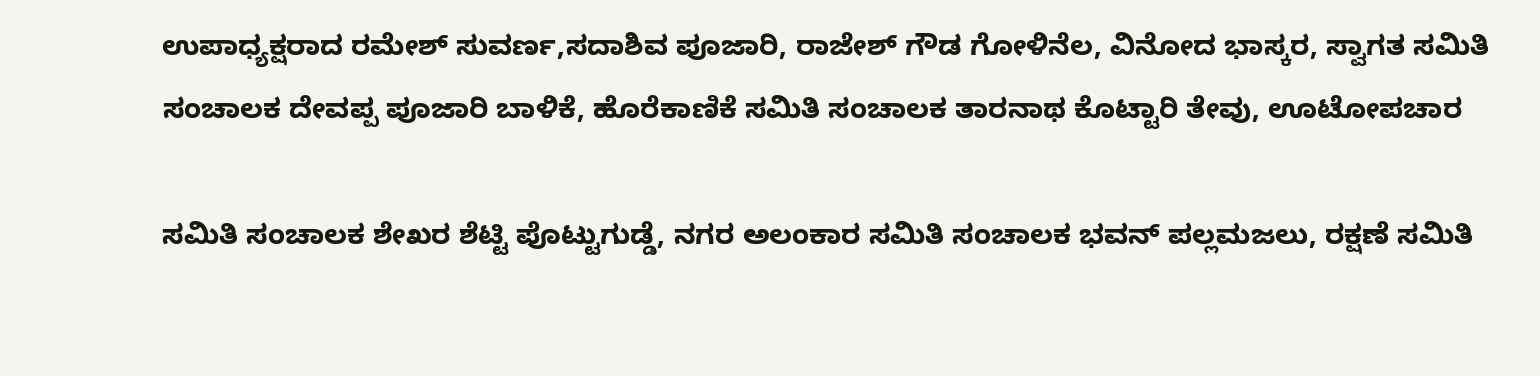ಉಪಾಧ್ಯಕ್ಷರಾದ ರಮೇಶ್ ಸುವರ್ಣ,ಸದಾಶಿವ ಪೂಜಾರಿ, ರಾಜೇಶ್ ಗೌಡ ಗೋಳಿನೆಲ, ವಿನೋದ ಭಾಸ್ಕರ, ಸ್ವಾಗತ ಸಮಿತಿ ಸಂಚಾಲಕ ದೇವಪ್ಪ ಪೂಜಾರಿ ಬಾಳಿಕೆ, ಹೊರೆಕಾಣಿಕೆ ಸಮಿತಿ ಸಂಚಾಲಕ ತಾರನಾಥ ಕೊಟ್ಟಾರಿ ತೇವು, ಊಟೋಪಚಾರ

ಸಮಿತಿ ಸಂಚಾಲಕ ಶೇಖರ ಶೆಟ್ಟಿ ಪೊಟ್ಟುಗುಡ್ಡೆ, ನಗರ ಅಲಂಕಾರ ಸಮಿತಿ ಸಂಚಾಲಕ ಭವನ್ ಪಲ್ಲಮಜಲು, ರಕ್ಷಣೆ ಸಮಿತಿ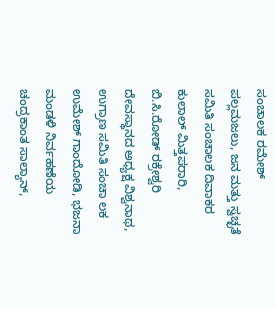ಸಂಚಾಲಕ ರಮೇಶ್ ಪಲ್ಲಮಜಲು, ಜನ ಮತ್ತು ಸ್ವಚ್ಛತೆ ಸಮಿತಿ ಸಂಚಾಲಕ ದಿವಾಕರ ಕುಲಾಲ್ ಮಿತ್ತಪರಾರಿ, ಬಿ.ಸಿ.ರೋಡ್ ರಕ್ರೇಶ್ವರಿ ದೇವಸ್ಥಾನದ ಅಧ್ಯಕ್ಷ ವಿಶ್ವನಾಥ, ಉಗ್ರಾಣ ಸಮಿತಿ ಸಂಚಾ ಲಕ ಉಮೇಶ್ ಗಾಂದೋಡಿ, ಭಜನಾ ಮಂಡಳಿ ನಿರ್ವಹಣೆಯ ಚಂದ್ರಕಾಂತ ಸಾಲ್ಯಾನ್,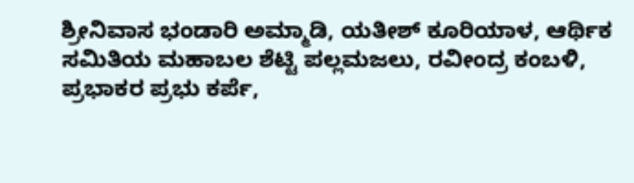ಶ್ರೀನಿವಾಸ ಭಂಡಾರಿ ಅಮ್ಮಾಡಿ, ಯತೀಶ್ ಕೂರಿಯಾಳ, ಆರ್ಥಿಕ ಸಮಿತಿಯ ಮಹಾಬಲ ಶೆಟ್ಟಿ ಪಲ್ಲಮಜಲು, ರವೀಂದ್ರ ಕಂಬಳಿ, ಪ್ರಭಾಕರ ಪ್ರಭು ಕರ್ಪೆ,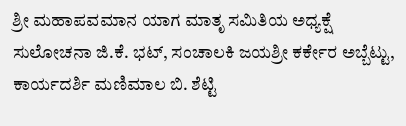ಶ್ರೀ ಮಹಾಪವಮಾನ ಯಾಗ ಮಾತೃ ಸಮಿತಿಯ ಅಧ್ಯಕ್ಷೆ ಸುಲೋಚನಾ ಜಿ.ಕೆ. ಭಟ್, ಸಂಚಾಲಕಿ ಜಯಶ್ರೀ ಕರ್ಕೇರ ಅಬ್ಬೆಟ್ಟು, ಕಾರ್ಯದರ್ಶಿ ಮಣಿಮಾಲ ಬಿ. ಶೆಟ್ಟಿ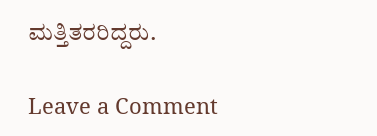ಮತ್ತಿತರರಿದ್ದರು.

Leave a Comment